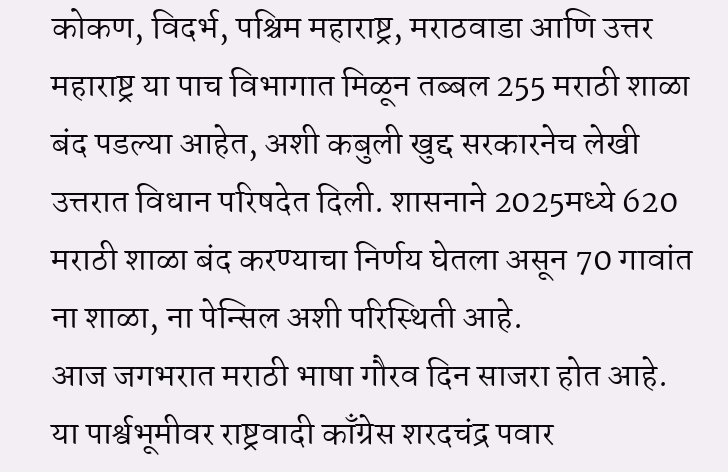कोकण, विदर्भ, पश्चिम महाराष्ट्र, मराठवाडा आणि उत्तर महाराष्ट्र या पाच विभागात मिळून तब्बल 255 मराठी शाळा बंद पडल्या आहेत, अशी कबुली खुद्द सरकारनेच लेखी उत्तरात विधान परिषदेत दिली. शासनाने 2025मध्ये 620 मराठी शाळा बंद करण्याचा निर्णय घेतला असून 70 गावांत ना शाळा, ना पेन्सिल अशी परिस्थिती आहे.
आज जगभरात मराठी भाषा गौरव दिन साजरा होत आहे. या पार्श्वभूमीवर राष्ट्रवादी काँग्रेस शरदचंद्र पवार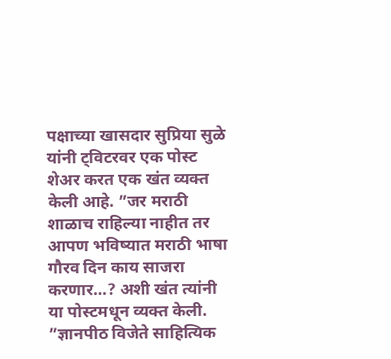पक्षाच्या खासदार सुप्रिया सुळे यांनी ट्विटरवर एक पोस्ट शेअर करत एक खंत व्यक्त केली आहे. ”जर मराठी शाळाच राहिल्या नाहीत तर आपण भविष्यात मराठी भाषा गौरव दिन काय साजरा करणार…? अशी खंत त्यांनी या पोस्टमधून व्यक्त केली.
”ज्ञानपीठ विजेते साहित्यिक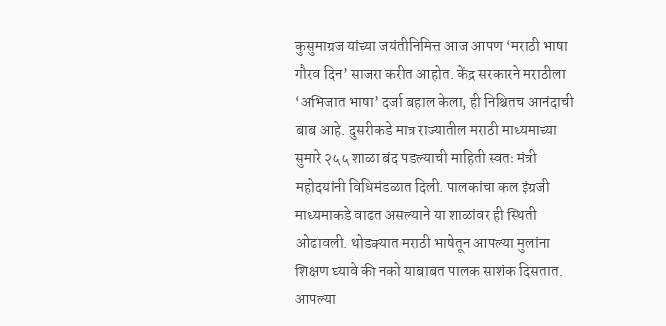कुसुमाग्रज यांच्या जयंतीनिमित्त आज आपण ‘मराठी भाषा गौरव दिन’ साजरा करीत आहोत. केंद्र सरकारने मराठीला ‘अभिजात भाषा’ दर्जा बहाल केला, ही निश्चितच आनंदाची बाब आहे. दुसरीकडे मात्र राज्यातील मराठी माध्यमाच्या सुमारे २५५ शाळा बंद पडल्याची माहिती स्वतः मंत्री महोदयांनी विधिमंडळात दिली. पालकांचा कल इंग्रजी माध्यमाकडे वाढत असल्याने या शाळांवर ही स्थिती ओढावली. थोडक्यात मराठी भाषेतून आपल्या मुलांना शिक्षण घ्यावे की नको याबाबत पालक साशंक दिसतात. आपल्या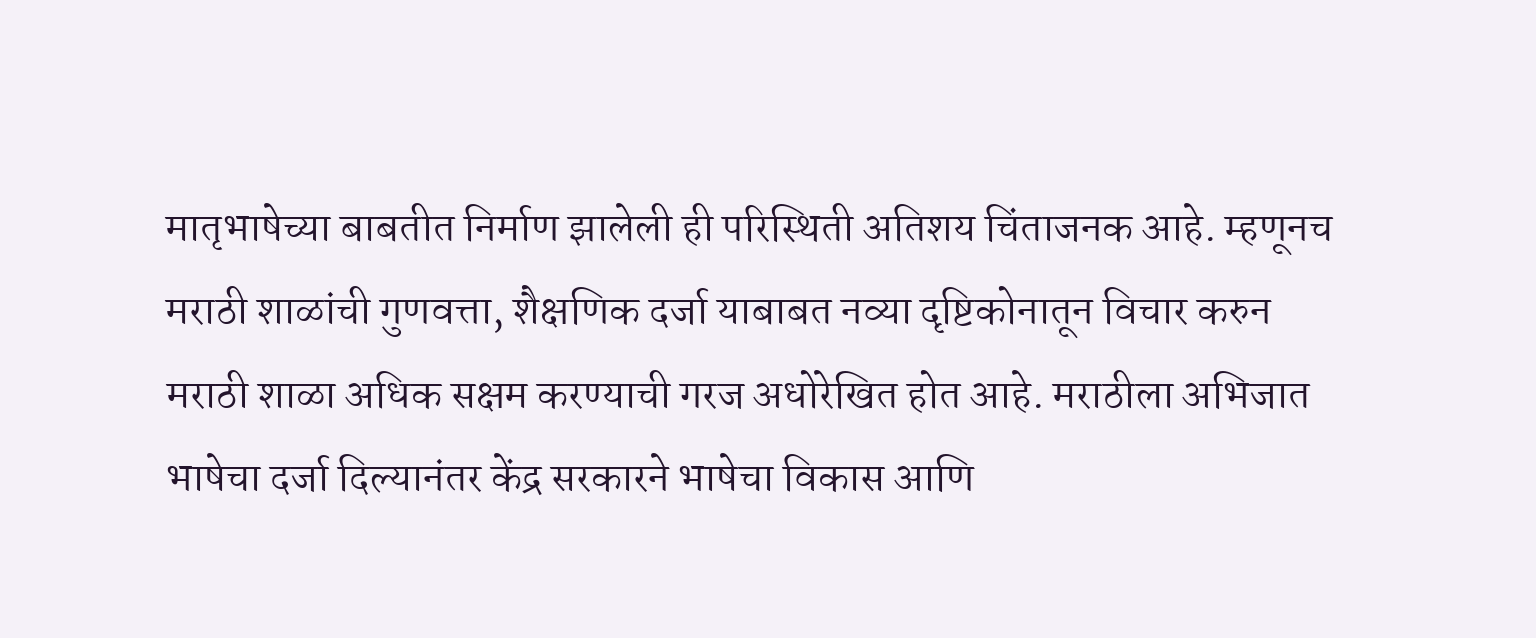मातृभाषेच्या बाबतीत निर्माण झालेली ही परिस्थिती अतिशय चिंताजनक आहे. म्हणूनच मराठी शाळांची गुणवत्ता, शैक्षणिक दर्जा याबाबत नव्या दृष्टिकोनातून विचार करुन मराठी शाळा अधिक सक्षम करण्याची गरज अधोरेखित होत आहे. मराठीला अभिजात भाषेचा दर्जा दिल्यानंतर केंद्र सरकारने भाषेचा विकास आणि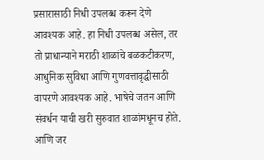प्रसारासाठी निधी उपलब्ध करून देणे आवश्यक आहे. हा निधी उपलब्ध असेल, तर तो प्राधान्याने मराठी शाळांचे बळकटीकरण, आधुनिक सुविधा आणि गुणवत्तावृद्धीसाठी वापरणे आवश्यक आहे. भाषेचे जतन आणि संवर्धन याची खरी सुरुवात शाळांमधूनच होते. आणि जर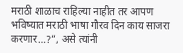मराठी शाळाच राहिल्या नाहीत तर आपण भविष्यात मराठी भाषा गौरव दिन काय साजरा करणार…?”, असे त्यांनी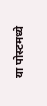या पोस्टमध्ये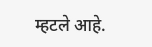म्हटले आहे.